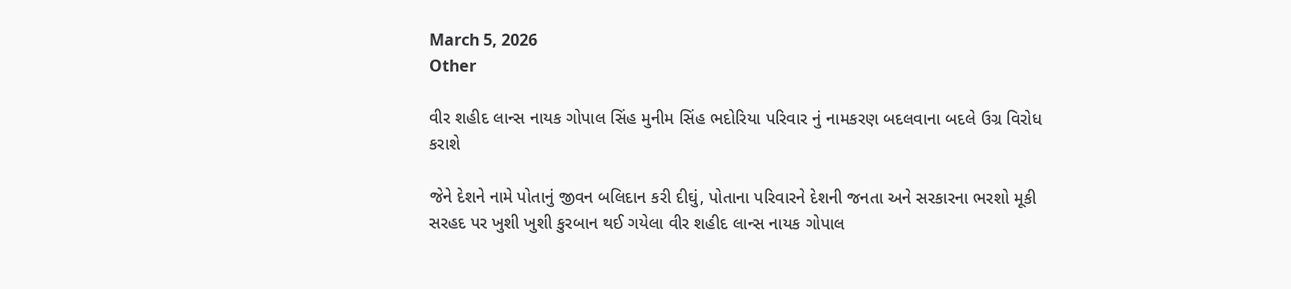March 5, 2026
Other

વીર શહીદ લાન્સ નાયક ગોપાલ સિંહ મુનીમ સિંહ ભદોરિયા પરિવાર નું નામકરણ બદલવાના બદલે ઉગ્ર વિરોધ કરાશે

જેને દેશને નામે પોતાનું જીવન બલિદાન કરી દીઘું, પોતાના પરિવારને દેશની જનતા અને સરકારના ભરશો મૂકી સરહદ પર ખુશી ખુશી કુરબાન થઈ ગયેલા વીર શહીદ લાન્સ નાયક ગોપાલ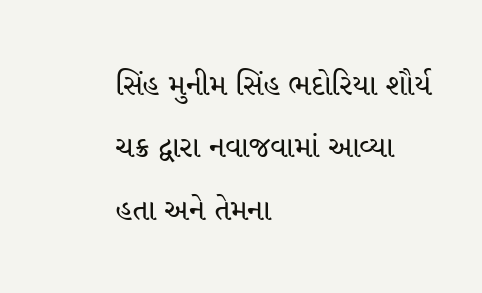સિંહ મુનીમ સિંહ ભદોરિયા શૌર્ય ચક્ર દ્વારા નવાજવામાં આવ્યા હતા અને તેમના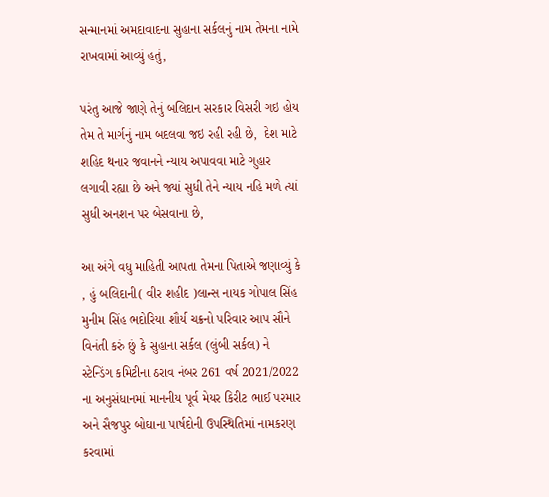સન્માનમાં અમદાવાદના સુહાના સર્કલનું નામ તેમના નામે રાખવામાં આવ્યું હતું,

પરંતુ આજે જાણે તેનું બલિદાન સરકાર વિસરી ગઇ હોય તેમ તે માર્ગનું નામ બદલવા જઇ રહી રહી છે,  દેશ માટે  શહિદ થનાર જવાનને ન્યાય અપાવવા માટે ગુહાર લગાવી રહ્યા છે અને જ્યાં સુધી તેને ન્યાય નહિ મળે ત્યાં સુધી અનશન પર બેસવાના છે,

આ અંગે વધુ માહિતી આપતા તેમના પિતાએ જણાવ્યું કે , હું બલિદાની( વીર શહીદ )લાન્સ નાયક ગોપાલ સિંહ મુનીમ સિંહ ભદોરિયા શૌર્ય ચક્રનો પરિવાર આપ સૌને વિનંતી કરું છું કે સુહાના સર્કલ (લુંબી સર્કલ) ને સ્ટેન્ડિંગ કમિટીના ઠરાવ નંબર 261 વર્ષ 2021/2022 ના અનુસંધાનમાં માનનીય પૂર્વ મેયર કિરીટ ભાઈ પરમાર અને સૈજપુર બોઘાના પાર્ષદોની ઉપસ્થિતિમાં નામકરણ કરવામાં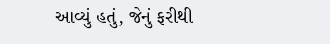આવ્યું હતું, જેનું ફરીથી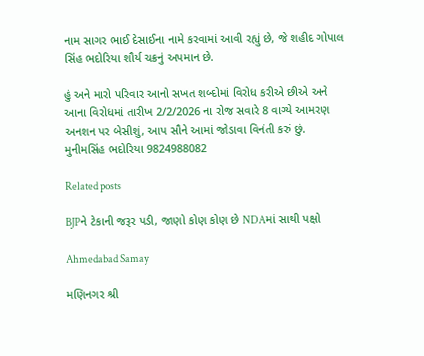નામ સાગર ભાઈ દેસાઈના નામે કરવામાં આવી રહ્યું છે, જે શહીદ ગોપાલ સિંહ ભદોરિયા શૌર્ય ચક્રનું અપમાન છે.

હું અને મારો પરિવાર આનો સખત શબ્દોમાં વિરોધ કરીએ છીએ અને આના વિરોધમાં તારીખ 2/2/2026 ના રોજ સવારે 8 વાગ્યે આમરણ અનશન પર બેસીશું, આપ સૌને આમાં જોડાવા વિનંતી કરું છું. મુનીમસિંહ ભદોરિયા 9824988082

Related posts

BJPને ટેકાની જરૂર પડી, જાણો કોણ કોણ છે NDAમાં સાથી પક્ષો

Ahmedabad Samay

મણિનગર શ્રી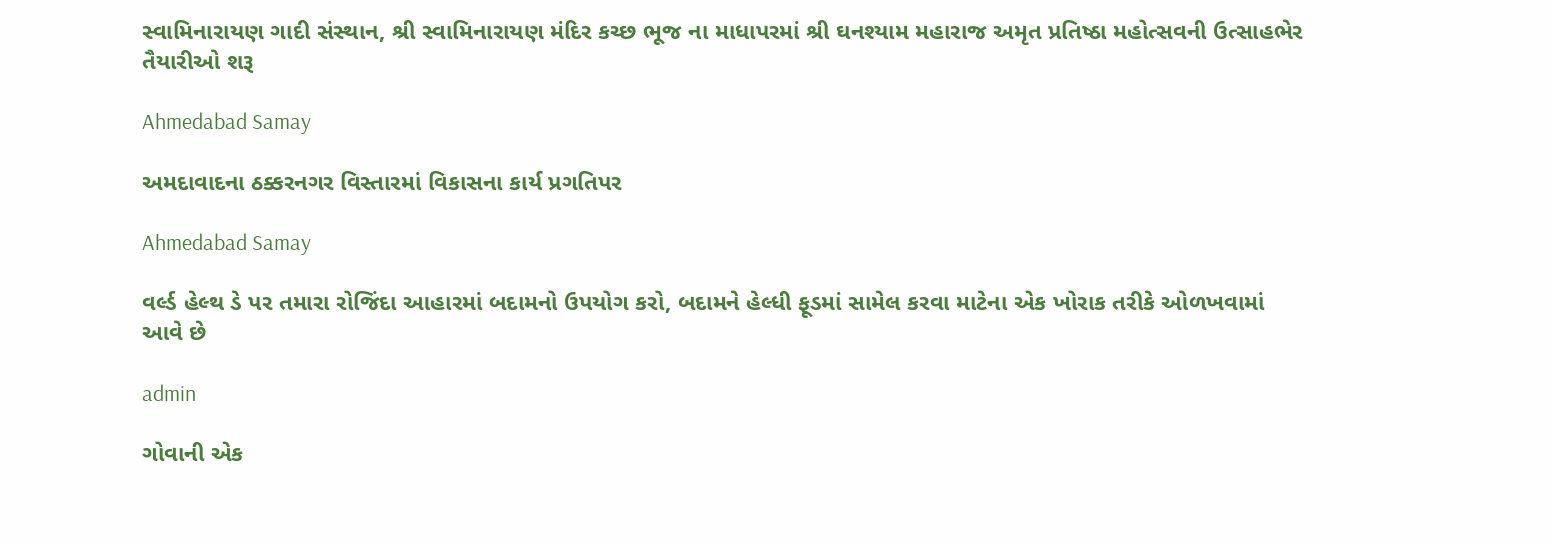સ્વામિનારાયણ ગાદી સંસ્થાન, શ્રી સ્વામિનારાયણ મંદિર કચ્છ ભૂજ ના માધાપરમાં શ્રી ઘનશ્યામ મહારાજ અમૃત પ્રતિષ્ઠા મહોત્સવની ઉત્સાહભેર તૈયારીઓ શરૂ

Ahmedabad Samay

અમદાવાદના ઠક્કરનગર વિસ્તારમાં વિકાસના કાર્ય પ્રગતિપર

Ahmedabad Samay

વર્લ્ડ હેલ્થ ડે પર તમારા રોજિંદા આહારમાં બદામનો ઉપયોગ કરો, બદામને હેલ્ધી ફૂડમાં સામેલ કરવા માટેના એક ખોરાક તરીકે ઓળખવામાં આવે છે

admin

ગોવાની એક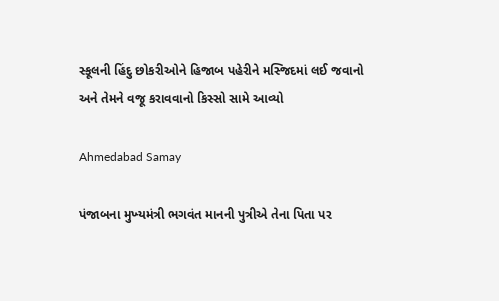સ્‍કૂલની હિંદુ છોકરીઓને હિજાબ પહેરીને મસ્‍જિદમાં લઈ જવાનો અને તેમને વજૂ કરાવવાનો કિસ્‍સો સામે આવ્‍યો

Ahmedabad Samay

પંજાબના મુખ્‍યમંત્રી ભગવંત માનની પુત્રીએ તેના પિતા પર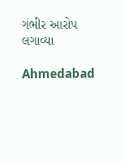ગંભીર આરોપ લગાવ્‍યા

Ahmedabad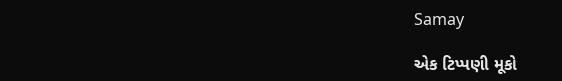Samay

એક ટિપ્પણી મૂકો